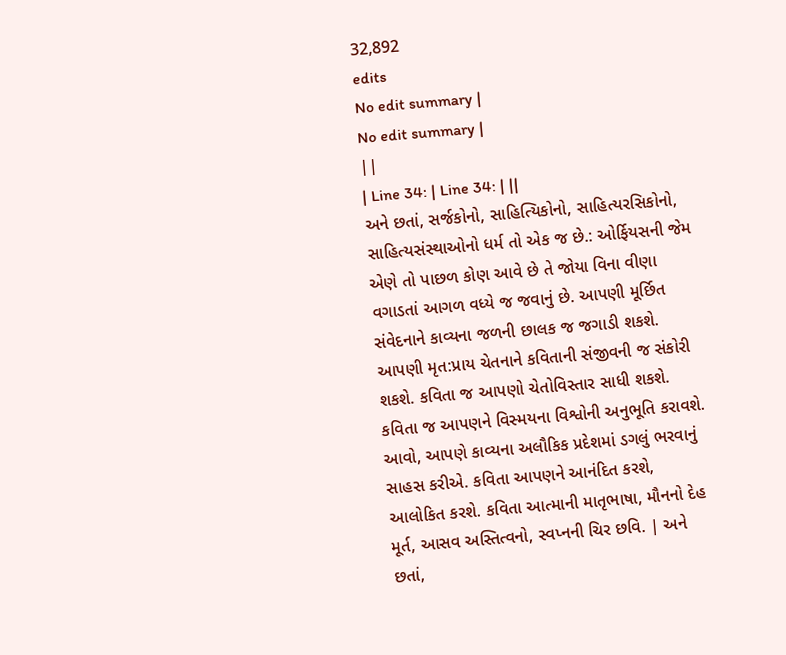32,892
edits
No edit summary |
No edit summary |
||
| Line 34: | Line 34: | ||
અને છતાં, સર્જકોનો, સાહિત્યિકોનો, સાહિત્યરસિકોનો, સાહિત્યસંસ્થાઓનો ધર્મ તો એક જ છે.: ઓર્ફિયસની જેમ એણે તો પાછળ કોણ આવે છે તે જોયા વિના વીણા વગાડતાં આગળ વધ્યે જ જવાનું છે. આપણી મૂર્છિત સંવેદનાને કાવ્યના જળની છાલક જ જગાડી શકશે. આપણી મૃત:પ્રાય ચેતનાને કવિતાની સંજીવની જ સંકોરી શકશે. કવિતા જ આપણો ચેતોવિસ્તાર સાધી શકશે. કવિતા જ આપણને વિસ્મયના વિશ્વોની અનુભૂતિ કરાવશે. આવો, આપણે કાવ્યના અલૌકિક પ્રદેશમાં ડગલું ભરવાનું સાહસ કરીએ. કવિતા આપણને આનંદિત કરશે, આલોકિત કરશે. કવિતા આત્માની માતૃભાષા, મૌનનો દેહ મૂર્ત, આસવ અસ્તિત્વનો, સ્વપ્નની ચિર છવિ. | અને છતાં,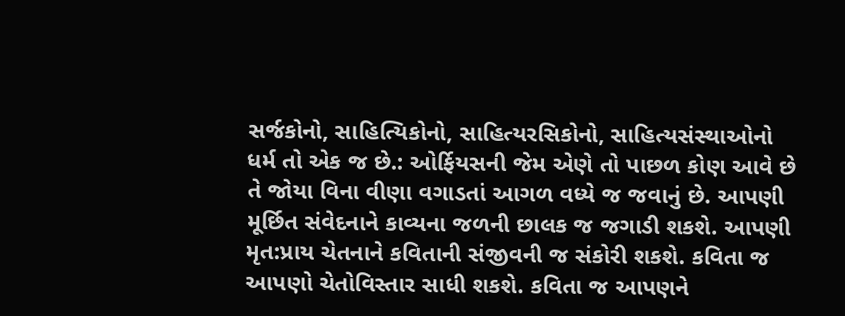સર્જકોનો, સાહિત્યિકોનો, સાહિત્યરસિકોનો, સાહિત્યસંસ્થાઓનો ધર્મ તો એક જ છે.: ઓર્ફિયસની જેમ એણે તો પાછળ કોણ આવે છે તે જોયા વિના વીણા વગાડતાં આગળ વધ્યે જ જવાનું છે. આપણી મૂર્છિત સંવેદનાને કાવ્યના જળની છાલક જ જગાડી શકશે. આપણી મૃત:પ્રાય ચેતનાને કવિતાની સંજીવની જ સંકોરી શકશે. કવિતા જ આપણો ચેતોવિસ્તાર સાધી શકશે. કવિતા જ આપણને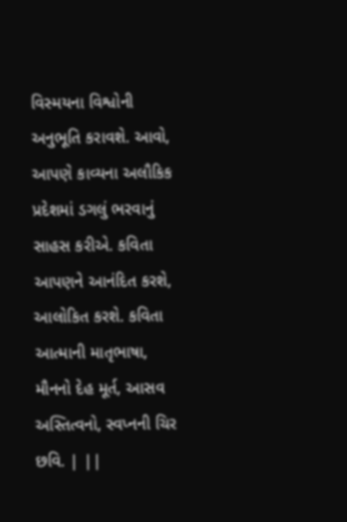વિસ્મયના વિશ્વોની અનુભૂતિ કરાવશે. આવો, આપણે કાવ્યના અલૌકિક પ્રદેશમાં ડગલું ભરવાનું સાહસ કરીએ. કવિતા આપણને આનંદિત કરશે, આલોકિત કરશે. કવિતા આત્માની માતૃભાષા, મૌનનો દેહ મૂર્ત, આસવ અસ્તિત્વનો, સ્વપ્નની ચિર છવિ. | ||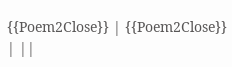{{Poem2Close}} | {{Poem2Close}} | ||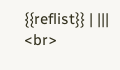{{reflist}} | |||
<br>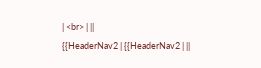| <br> | ||
{{HeaderNav2 | {{HeaderNav2 | ||